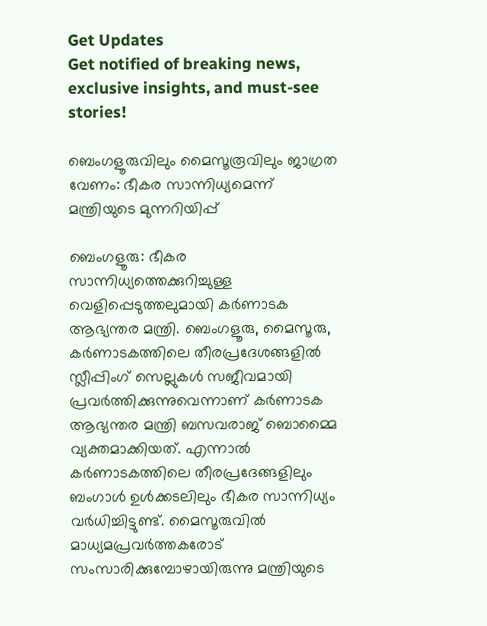Get Updates
Get notified of breaking news, exclusive insights, and must-see stories!

ബെംഗളൂരുവിലും മൈസൂരൂവിലും ജാഗ്രത വേണം: ഭീകര സാന്നിധ്യമെന്ന് മന്ത്രിയുടെ മുന്നറിയിപ്പ്

ബെംഗളൂരു: ഭീകര സാന്നിധ്യത്തെക്കുറിച്ചുള്ള വെളിപ്പെടുത്തലുമായി കര്‍ണാടക ആഭ്യന്തര മന്ത്രി. ബെംഗളൂരു, മൈസൂരു, കര്‍ണാടകത്തിലെ തീരപ്രദേശങ്ങളില്‍ സ്ലീപ്പിംഗ് സെല്ലുകള്‍ സജീവമായി പ്രവര്‍ത്തിക്കുന്നുവെന്നാണ് കര്‍ണാടക ആഭ്യന്തര മന്ത്രി ബസവരാജ് ബൊമ്മൈ വ്യക്തമാക്കിയത്. എന്നാല്‍ കര്‍ണാടകത്തിലെ തീരപ്രദേങ്ങളിലും ബംഗാള്‍ ഉള്‍ക്കടലിലും ഭീകര സാന്നിധ്യം വര്‍ധിച്ചിട്ടുണ്ട്. മൈസൂരുവില്‍ മാധ്യമപ്രവര്‍ത്തകരോട് സംസാരിക്കുമ്പോഴായിരുന്നു മന്ത്രിയുടെ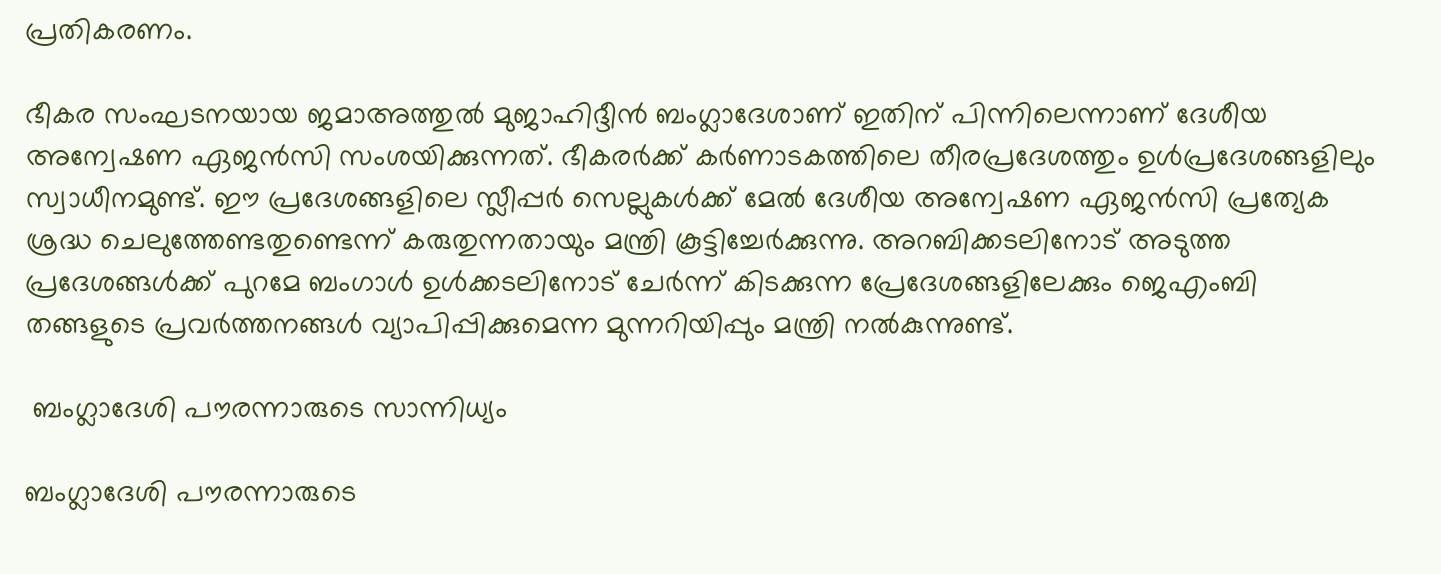പ്രതികരണം.

ഭീകര സംഘടനയായ ജമാഅത്തുല്‍ മുജാഹിദ്ദീന്‍ ബംഗ്ലാദേശാണ് ഇതിന് പിന്നിലെന്നാണ് ദേശീയ അന്വേഷണ ഏജന്‍സി സംശയിക്കുന്നത്. ഭീകരര്‍ക്ക് കര്‍ണാടകത്തിലെ തീരപ്രദേശത്തും ഉള്‍പ്രദേശങ്ങളിലും സ്വാധീനമുണ്ട്. ഈ പ്രദേശങ്ങളിലെ സ്ലീപ്പര്‍ സെല്ലുകള്‍ക്ക് മേല്‍ ദേശീയ അന്വേഷണ ഏജന്‍സി പ്രത്യേക ശ്രദ്ധ ചെലുത്തേണ്ടതുണ്ടെന്ന് കരുതുന്നതായും മന്ത്രി കൂട്ടിച്ചേര്‍ക്കുന്നു. അറബിക്കടലിനോട് അടുത്ത പ്രദേശങ്ങള്‍ക്ക് പുറമേ ബംഗാള്‍ ഉള്‍ക്കടലിനോട് ചേര്‍ന്ന് കിടക്കുന്ന പ്രേദേശങ്ങളിലേക്കും ജെഎംബി തങ്ങളുടെ പ്രവര്‍ത്തനങ്ങള്‍ വ്യാപിപ്പിക്കുമെന്ന മുന്നറിയിപ്പും മന്ത്രി നല്‍കുന്നുണ്ട്.

 ബംഗ്ലാദേശി പൗരന്നാരുടെ സാന്നിധ്യം

ബംഗ്ലാദേശി പൗരന്നാരുടെ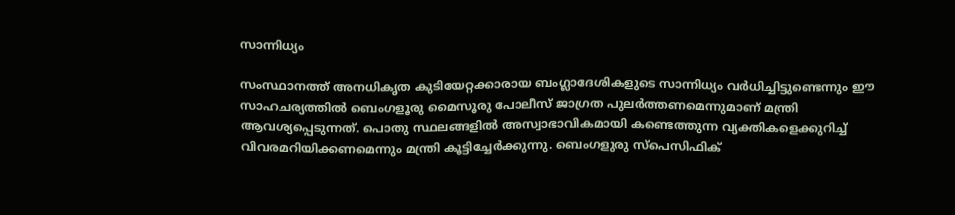സാന്നിധ്യം

സംസ്ഥാനത്ത് അനധികൃത കുടിയേറ്റക്കാരായ ബംഗ്ലാദേശികളുടെ സാന്നിധ്യം വര്‍ധിച്ചിട്ടുണ്ടെന്നും ഈ സാഹചര്യത്തില്‍ ബെംഗളൂരു മൈസൂരു പോലീസ് ജാഗ്രത പുലര്‍ത്തണമെന്നുമാണ് മന്ത്രി ആവശ്യപ്പെടുന്നത്. പൊതു സ്ഥലങ്ങളില്‍ അസ്വാഭാവികമായി കണ്ടെത്തുന്ന വ്യക്തികളെക്കുറിച്ച് വിവരമറിയിക്കണമെന്നും മന്ത്രി കൂട്ടിച്ചേര്‍ക്കുന്നു. ബെംഗളുരു സ്പെസിഫിക്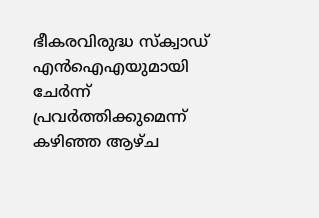ഭീകരവിരുദ്ധ സ്ക്വാഡ് എന്‍ഐഎയുമായി ചേര്‍ന്ന് പ്രവര്‍ത്തിക്കുമെന്ന് കഴിഞ്ഞ ആഴ്ച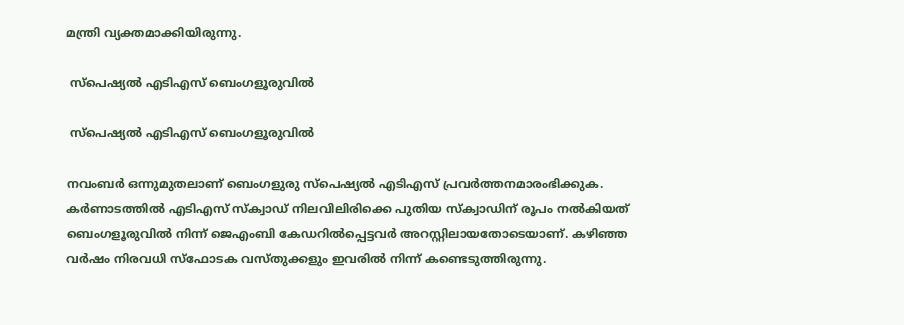മന്ത്രി വ്യക്തമാക്കിയിരുന്നു.

 സ്പെഷ്യല്‍ എടിഎസ് ബെംഗളൂരുവില്‍

 സ്പെഷ്യല്‍ എടിഎസ് ബെംഗളൂരുവില്‍

നവംബര്‍ ഒന്നുമുതലാണ് ബെംഗളുരു സ്പെഷ്യല്‍ എടിഎസ് പ്രവര്‍ത്തനമാരംഭിക്കുക. കര്‍ണാടത്തില്‍ എടിഎസ് സ്ക്വാഡ് നിലവിലിരിക്കെ പുതിയ സ്ക്വാഡിന് രൂപം നല്‍കിയത് ബെംഗളൂരുവില്‍ നിന്ന് ജെഎംബി കേഡറില്‍പ്പെട്ടവര്‍ അറസ്റ്റിലായതോടെയാണ്. കഴിഞ്ഞ വര്‍ഷം നിരവധി സ്ഫോടക വസ്തുക്കളും ഇവരില്‍ നിന്ന് കണ്ടെടുത്തിരുന്നു.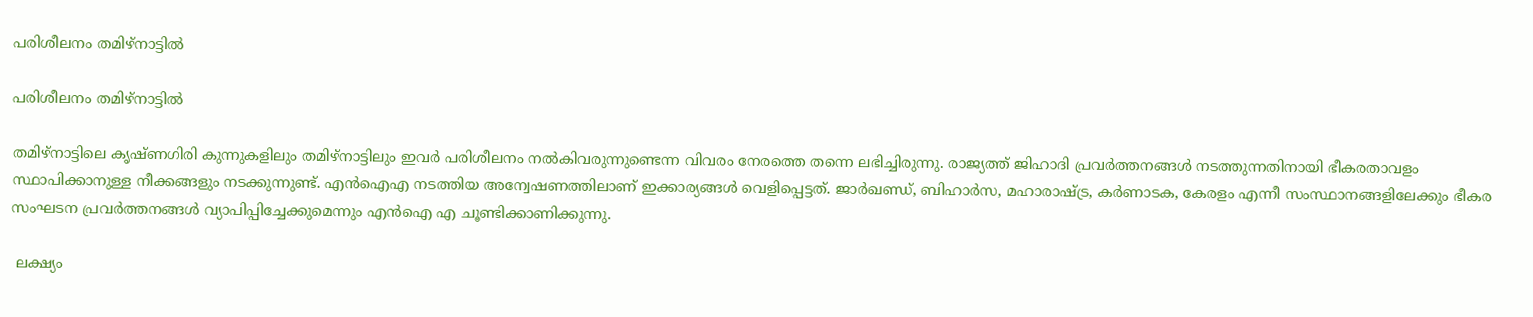പരിശീലനം തമിഴ്നാട്ടില്‍

പരിശീലനം തമിഴ്നാട്ടില്‍

തമിഴ്നാട്ടിലെ കൃഷ്ണഗിരി കുന്നുകളിലും തമിഴ്നാട്ടിലും ഇവര്‍ പരിശീലനം നല്‍കിവരുന്നുണ്ടെന്ന വിവരം നേരത്തെ തന്നെ ലഭിച്ചിരുന്നു. രാജ്യത്ത് ജിഹാദി പ്രവര്‍ത്തനങ്ങള്‍ നടത്തുന്നതിനായി ഭീകരതാവളം സ്ഥാപിക്കാനുള്ള നീക്കങ്ങളും നടക്കുന്നുണ്ട്. എന്‍ഐഎ നടത്തിയ അന്വേഷണത്തിലാണ് ഇക്കാര്യങ്ങള്‍ വെളിപ്പെട്ടത്. ജാര്‍ഖണ്ഡ്, ബിഹാര്‍സ, മഹാരാഷ്ട്ര, കര്‍ണാടക, കേരളം എന്നീ സംസ്ഥാനങ്ങളിലേക്കും ഭീകര സംഘടന പ്രവര്‍ത്തനങ്ങള്‍ വ്യാപിപ്പിച്ചേക്കുമെന്നും എന്‍ഐ എ ചൂണ്ടിക്കാണിക്കുന്നു.

 ലക്ഷ്യം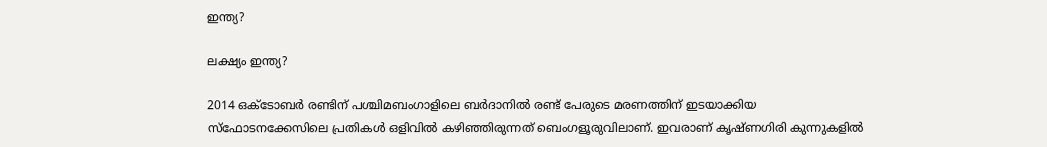ഇന്ത്യ?

ലക്ഷ്യം ഇന്ത്യ?

2014 ഒക്ടോബര്‍ രണ്ടിന് പശ്ചിമബംഗാളിലെ ബര്‍ദാനില്‍ രണ്ട് പേരുടെ മരണത്തിന് ഇടയാക്കിയ സ്ഫോടനക്കേസിലെ പ്രതികള്‍ ഒളിവില്‍ കഴിഞ്ഞിരുന്നത് ബെംഗളൂരുവിലാണ്. ഇവരാണ് കൃഷ്ണഗിരി കുന്നുകളില്‍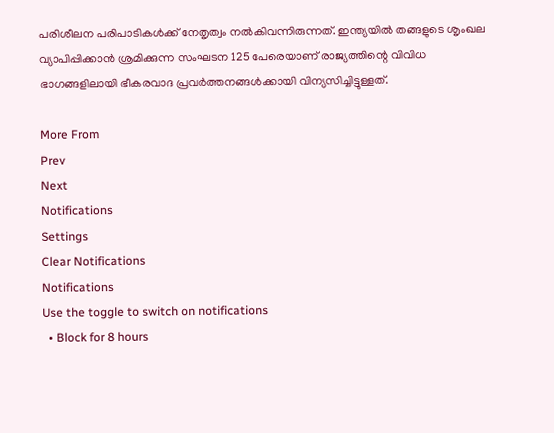പരിശീലന പരിപാടികള്‍ക്ക് നേതൃത്വം നല്‍കിവന്നിരുന്നത്. ഇന്ത്യയില്‍ തങ്ങളുടെ ശൃംഖല വ്യാപിപ്പിക്കാന്‍ ശ്രമിക്കുന്ന സംഘടന 125 പേരെയാണ് രാജ്യത്തിന്റെ വിവിധ ഭാഗങ്ങളിലായി ഭീകരവാദ പ്രവര്‍ത്തനങ്ങള്‍ക്കായി വിന്യസിച്ചിട്ടുള്ളത്.

More From
Prev
Next
Notifications
Settings
Clear Notifications
Notifications
Use the toggle to switch on notifications
  • Block for 8 hours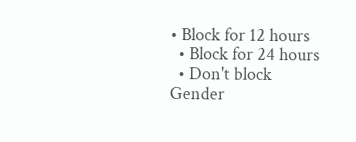• Block for 12 hours
  • Block for 24 hours
  • Don't block
Gender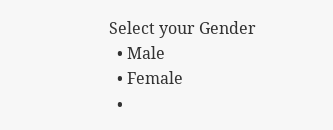Select your Gender
  • Male
  • Female
  •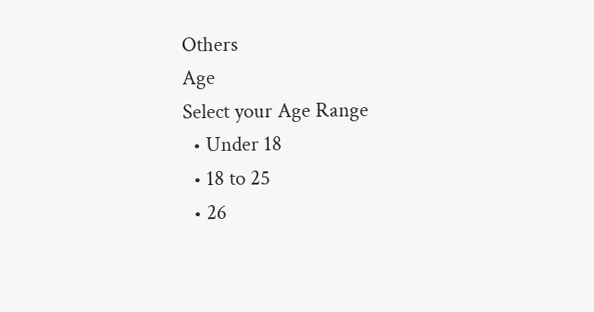Others
Age
Select your Age Range
  • Under 18
  • 18 to 25
  • 26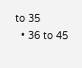to 35
  • 36 to 45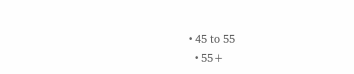• 45 to 55
  • 55+